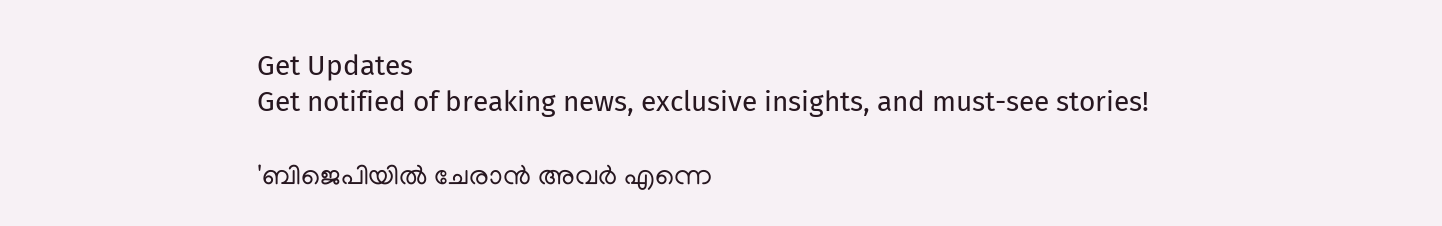Get Updates
Get notified of breaking news, exclusive insights, and must-see stories!

'ബിജെപിയിൽ ചേരാൻ അവർ എന്നെ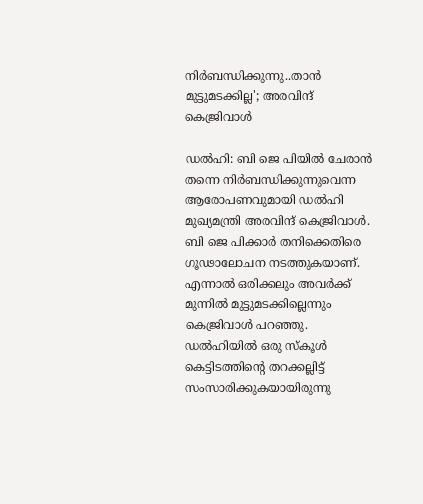നിർബന്ധിക്കുന്നു..താൻ മുട്ടുമടക്കില്ല'; അരവിന്ദ് കെജ്രിവാൾ

ഡൽഹി: ബി ജെ പിയിൽ ചേരാൻ തന്നെ നിർബന്ധിക്കുന്നുവെന്ന ആരോപണവുമായി ഡൽഹി മുഖ്യമന്ത്രി അരവിന്ദ് കെജ്രിവാൾ. ബി ജെ പിക്കാർ തനിക്കെതിരെ ഗൂഢാലോചന നടത്തുകയാണ്. എന്നാൽ ഒരിക്കലും അവർക്ക് മുന്നിൽ മുട്ടുമടക്കില്ലെന്നും കെജ്രിവാൾ പറഞ്ഞു. ഡൽഹിയിൽ ഒരു സ്കൂൾ കെട്ടിടത്തിന്റെ തറക്കല്ലിട്ട് സംസാരിക്കുകയായിരുന്നു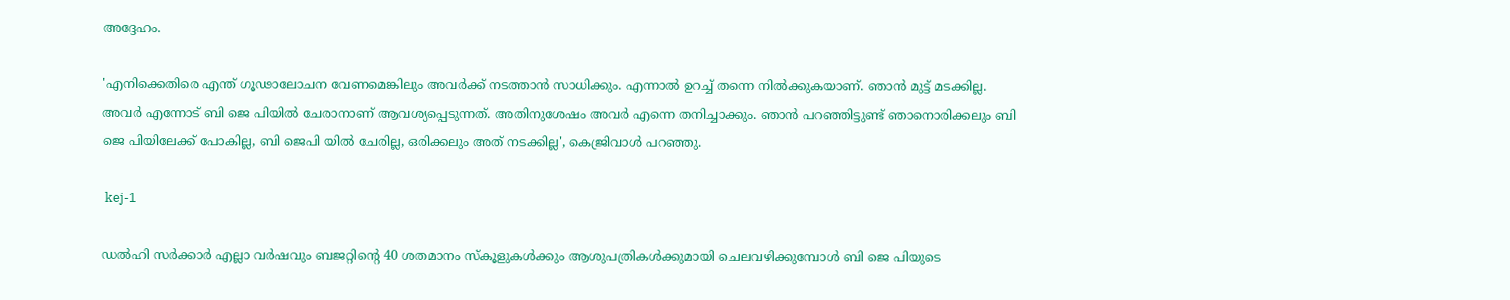അദ്ദേഹം.

'എനിക്കെതിരെ എന്ത് ഗൂഢാലോചന വേണമെങ്കിലും അവർക്ക് നടത്താൻ സാധിക്കും. എന്നാൽ ഉറച്ച് തന്നെ നിൽക്കുകയാണ്. ഞാൻ മുട്ട് മടക്കില്ല. അവർ എന്നോട് ബി ജെ പിയിൽ ചേരാനാണ് ആവശ്യപ്പെടുന്നത്. അതിനുശേഷം അവർ എന്നെ തനിച്ചാക്കും. ഞാൻ പറഞ്ഞിട്ടുണ്ട് ഞാനൊരിക്കലും ബി ജെ പിയിലേക്ക് പോകില്ല, ബി ജെപി യിൽ ചേരില്ല, ഒരിക്കലും അത് നടക്കില്ല', കെജ്രിവാൾ പറഞ്ഞു.

 kej-1

ഡൽഹി സർക്കാർ എല്ലാ വർഷവും ബജറ്റിൻ്റെ 40 ശതമാനം സ്‌കൂളുകൾക്കും ആശുപത്രികൾക്കുമായി ചെലവഴിക്കുമ്പോൾ ബി ജെ പിയുടെ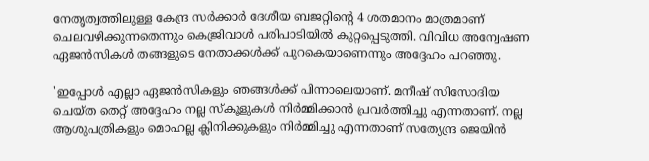നേതൃത്വത്തിലുള്ള കേന്ദ്ര സർക്കാർ ദേശീയ ബജറ്റിൻ്റെ 4 ശതമാനം മാത്രമാണ് ചെലവഴിക്കുന്നതെന്നും കെജ്രിവാൾ പരിപാടിയിൽ കുറ്റപ്പെടുത്തി. വിവിധ അന്വേഷണ ഏജൻസികൾ തങ്ങളുടെ നേതാക്കൾക്ക് പുറകെയാണെന്നും അദ്ദേഹം പറഞ്ഞു.

'ഇപ്പോൾ എല്ലാ ഏജൻസികളും ഞങ്ങൾക്ക് പിന്നാലെയാണ്. മനീഷ് സിസോദിയ ചെയ്ത തെറ്റ് അദ്ദേഹം നല്ല സ്‌കൂളുകൾ നിർമ്മിക്കാൻ പ്രവർത്തിച്ചു എന്നതാണ്. നല്ല ആശുപത്രികളും മൊഹല്ല ക്ലിനിക്കുകളും നിർമ്മിച്ചു എന്നതാണ് സത്യേന്ദ്ര ജെയിൻ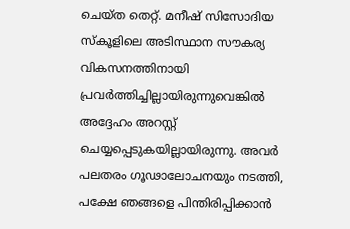ചെയ്ത തെറ്റ്. മനീഷ് സിസോദിയ സ്‌കൂളിലെ അടിസ്ഥാന സൗകര്യ വികസനത്തിനായി പ്രവർത്തിച്ചില്ലായിരുന്നുവെങ്കിൽ അദ്ദേഹം അറസ്റ്റ് ചെയ്യപ്പെടുകയില്ലായിരുന്നു. അവർ പലതരം ഗൂഢാലോചനയും നടത്തി, പക്ഷേ ഞങ്ങളെ പിന്തിരിപ്പിക്കാൻ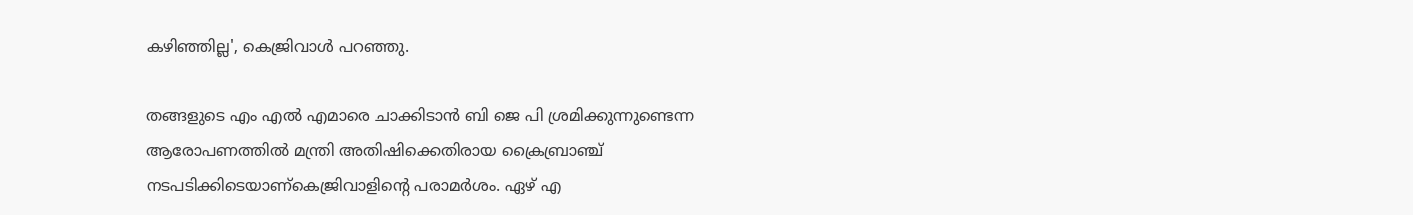കഴിഞ്ഞില്ല', കെജ്രിവാൾ പറഞ്ഞു.

തങ്ങളുടെ എം എൽ എമാരെ ചാക്കിടാൻ ബി ജെ പി ശ്രമിക്കുന്നുണ്ടെന്ന ആരോപണത്തിൽ മന്ത്രി അതിഷിക്കെതിരായ ക്രൈബ്രാഞ്ച് നടപടിക്കിടെയാണ്കെജ്രിവാളിന്റെ പരാമർശം. ഏഴ് എ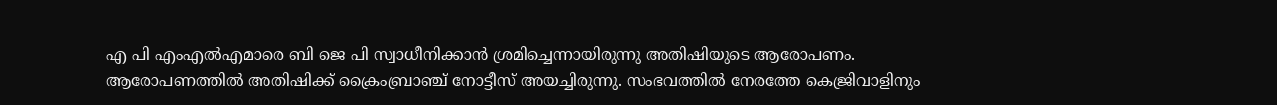എ പി എംഎല്‍എമാരെ ബി ജെ പി സ്വാധീനിക്കാൻ ശ്രമിച്ചെന്നായിരുന്നു അതിഷിയുടെ ആരോപണം. ആരോപണത്തിൽ അതിഷിക്ക് ക്രൈംബ്രാഞ്ച് നോട്ടീസ് അയച്ചിരുന്നു. സംഭവത്തിൽ നേരത്തേ കെജ്രിവാളിനും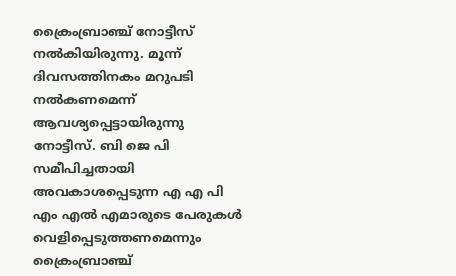ക്രൈംബ്രാഞ്ച് നോട്ടീസ് നൽകിയിരുന്നു. മൂന്ന് ദിവസത്തിനകം മറുപടി നല്‍കണമെന്ന് ആവശ്യപ്പെട്ടായിരുന്നു നോട്ടീസ്. ബി ജെ പി സമീപിച്ചതായി അവകാശപ്പെടുന്ന എ എ പി എം എല്‍ എമാരുടെ പേരുകള്‍ വെളിപ്പെടുത്തണമെന്നും ക്രൈംബ്രാഞ്ച്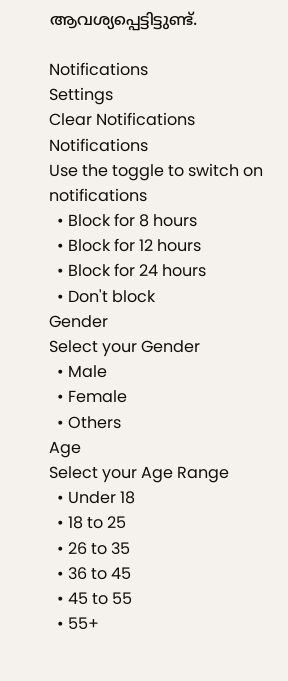ആവശ്യപ്പെട്ടിട്ടുണ്ട്.

Notifications
Settings
Clear Notifications
Notifications
Use the toggle to switch on notifications
  • Block for 8 hours
  • Block for 12 hours
  • Block for 24 hours
  • Don't block
Gender
Select your Gender
  • Male
  • Female
  • Others
Age
Select your Age Range
  • Under 18
  • 18 to 25
  • 26 to 35
  • 36 to 45
  • 45 to 55
  • 55+